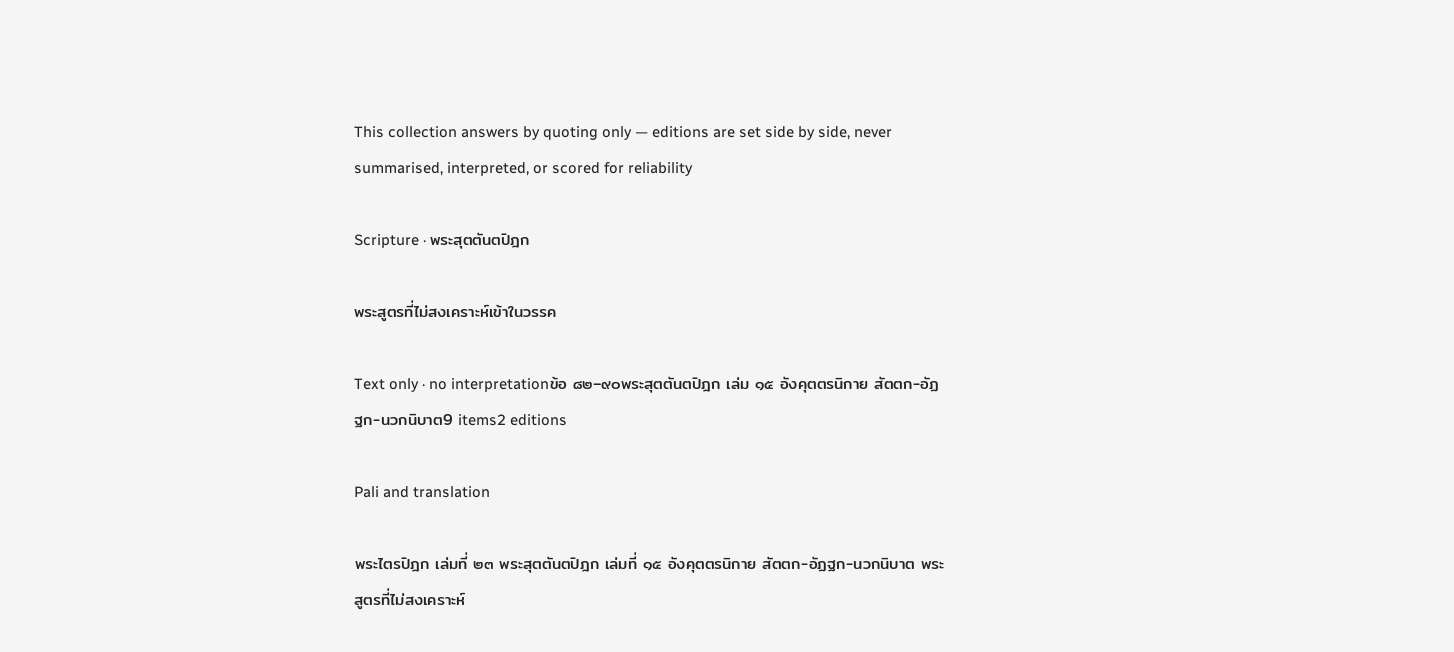This collection answers by quoting only — editions are set side by side, never summarised, interpreted, or scored for reliability

Scripture · พระสุตตันตปิฎก

พระสูตรที่ไม่สงเคราะห์เข้าในวรรค

Text only · no interpretationข้อ ๘๒–๙๐พระสุตตันตปิฎก เล่ม ๑๕ อังคุตตรนิกาย สัตตก-อัฏฐก-นวกนิบาต9 items2 editions

Pali and translation

พระไตรปิฎก เล่มที่ ๒๓ พระสุตตันตปิฎก เล่มที่ ๑๕ อังคุตตรนิกาย สัตตก-อัฏฐก-นวกนิบาต พระสูตรที่ไม่สงเคราะห์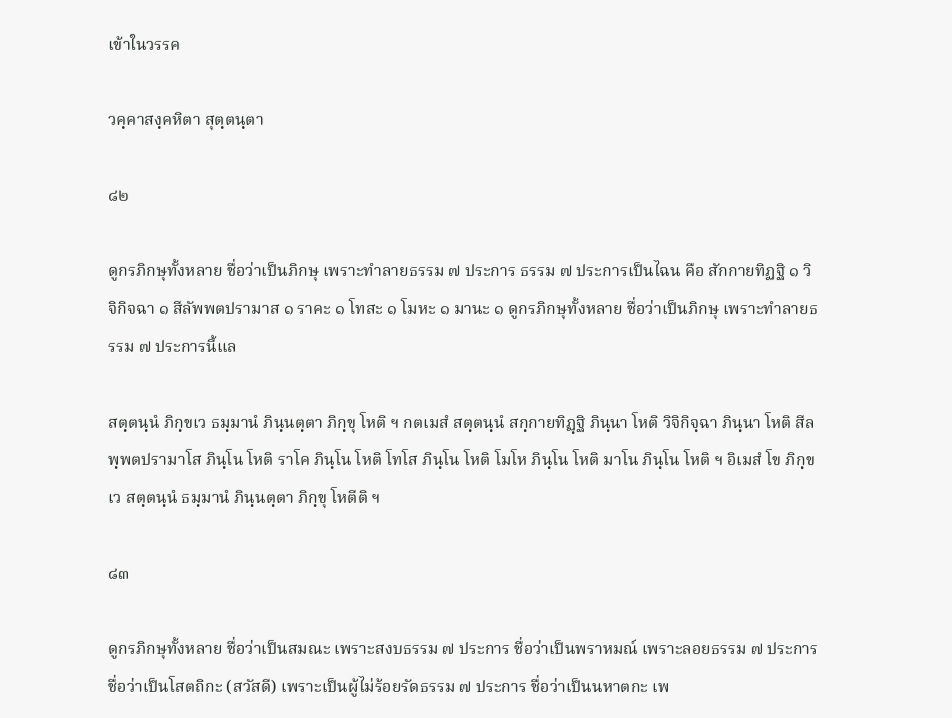เข้าในวรรค

วคฺคาสงฺคหิตา สุตฺตนฺตา

๘๒

ดูกรภิกษุทั้งหลาย ชื่อว่าเป็นภิกษุ เพราะทำลายธรรม ๗ ประการ ธรรม ๗ ประการเป็นไฉน คือ สักกายทิฏฐิ ๑ วิจิกิจฉา ๑ สีลัพพตปรามาส ๑ ราคะ ๑ โทสะ ๑ โมหะ ๑ มานะ ๑ ดูกรภิกษุทั้งหลาย ชื่อว่าเป็นภิกษุ เพราะทำลายธรรม ๗ ประการนี้แล

สตฺตนฺนํ ภิกฺขเว ธมฺมานํ ภินฺนตฺตา ภิกฺขุ โหติ ฯ กตเมสํ สตฺตนฺนํ สกฺกายทิฏฺฐิ ภินฺนา โหติ วิจิกิจฺฉา ภินฺนา โหติ สีลพฺพตปรามาโส ภินฺโน โหติ ราโค ภินฺโน โหติ โทโส ภินฺโน โหติ โมโห ภินฺโน โหติ มาโน ภินฺโน โหติ ฯ อิเมสํ โข ภิกฺขเว สตฺตนฺนํ ธมฺมานํ ภินฺนตฺตา ภิกฺขุ โหตีติ ฯ

๘๓

ดูกรภิกษุทั้งหลาย ชื่อว่าเป็นสมณะ เพราะสงบธรรม ๗ ประการ ชื่อว่าเป็นพราหมณ์ เพราะลอยธรรม ๗ ประการ ชื่อว่าเป็นโสตถิกะ (สวัสดี) เพราะเป็นผู้ไม่ร้อยรัดธรรม ๗ ประการ ชื่อว่าเป็นนหาตกะ เพ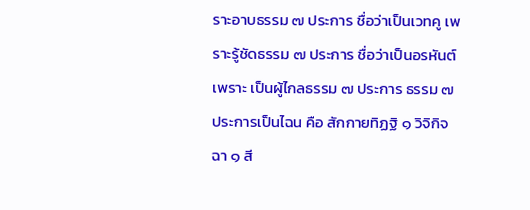ราะอาบธรรม ๗ ประการ ชื่อว่าเป็นเวทคู เพราะรู้ชัดธรรม ๗ ประการ ชื่อว่าเป็นอรหันต์ เพราะ เป็นผู้ไกลธรรม ๗ ประการ ธรรม ๗ ประการเป็นไฉน คือ สักกายทิฏฐิ ๑ วิจิกิจฉา ๑ สี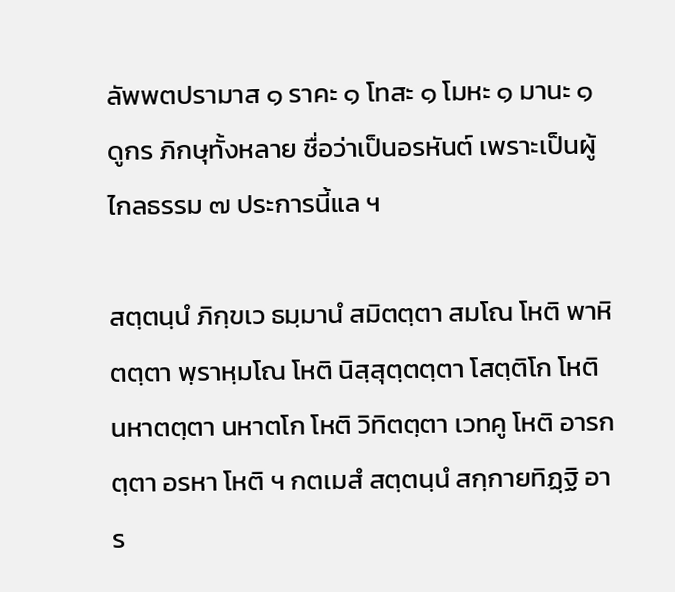ลัพพตปรามาส ๑ ราคะ ๑ โทสะ ๑ โมหะ ๑ มานะ ๑ ดูกร ภิกษุทั้งหลาย ชื่อว่าเป็นอรหันต์ เพราะเป็นผู้ไกลธรรม ๗ ประการนี้แล ฯ

สตฺตนฺนํ ภิกฺขเว ธมฺมานํ สมิตตฺตา สมโณ โหติ พาหิตตฺตา พฺราหฺมโณ โหติ นิสฺสุตฺตตฺตา โสตฺติโก โหติ นหาตตฺตา นหาตโก โหติ วิทิตตฺตา เวทคู โหติ อารกตฺตา อรหา โหติ ฯ กตเมสํ สตฺตนฺนํ สกฺกายทิฏฺฐิ อาร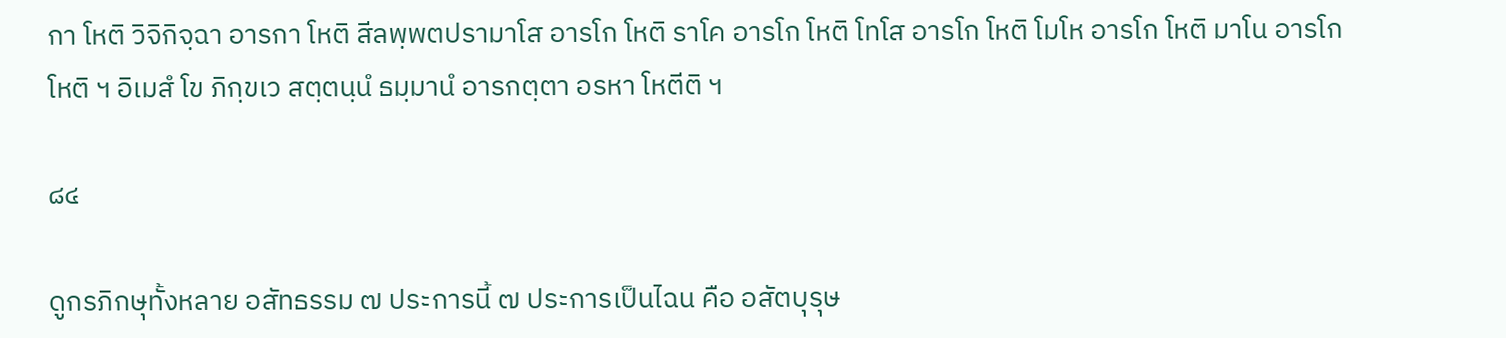กา โหติ วิจิกิจฺฉา อารกา โหติ สีลพฺพตปรามาโส อารโก โหติ ราโค อารโก โหติ โทโส อารโก โหติ โมโห อารโก โหติ มาโน อารโก โหติ ฯ อิเมสํ โข ภิกฺขเว สตฺตนฺนํ ธมฺมานํ อารกตฺตา อรหา โหตีติ ฯ

๘๔

ดูกรภิกษุทั้งหลาย อสัทธรรม ๗ ประการนี้ ๗ ประการเป็นไฉน คือ อสัตบุรุษ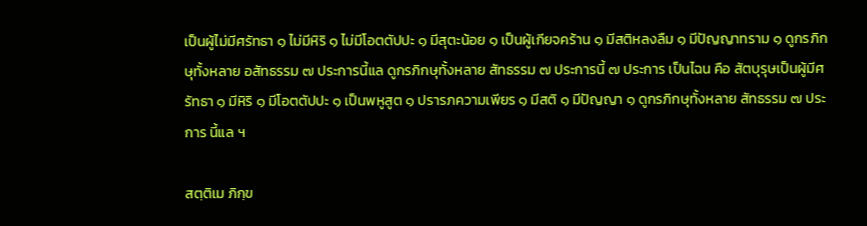เป็นผู้ไม่มีศรัทธา ๑ ไม่มีหิริ ๑ ไม่มีโอตตัปปะ ๑ มีสุตะน้อย ๑ เป็นผู้เกียจคร้าน ๑ มีสติหลงลืม ๑ มีปัญญาทราม ๑ ดูกรภิกษุทั้งหลาย อสัทธรรม ๗ ประการนี้แล ดูกรภิกษุทั้งหลาย สัทธรรม ๗ ประการนี้ ๗ ประการ เป็นไฉน คือ สัตบุรุษเป็นผู้มีศรัทธา ๑ มีหิริ ๑ มีโอตตัปปะ ๑ เป็นพหูสูต ๑ ปรารภความเพียร ๑ มีสติ ๑ มีปัญญา ๑ ดูกรภิกษุทั้งหลาย สัทธรรม ๗ ประการ นี้แล ฯ

สตฺติเม ภิกฺข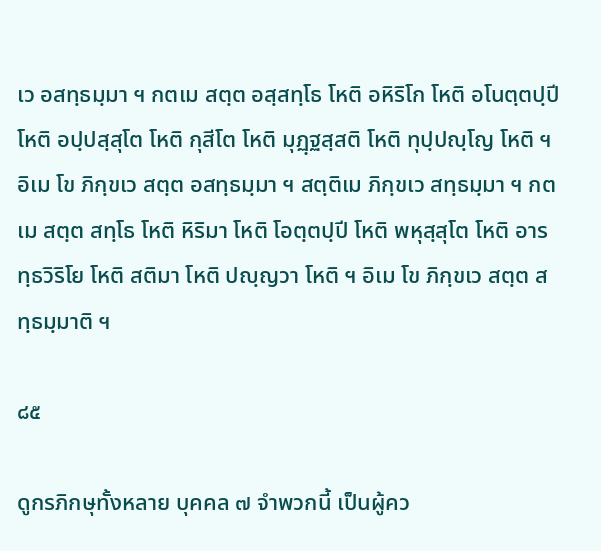เว อสทฺธมฺมา ฯ กตเม สตฺต อสฺสทฺโธ โหติ อหิริโก โหติ อโนตฺตปฺปี โหติ อปฺปสฺสุโต โหติ กุสีโต โหติ มุฏฺฐสฺสติ โหติ ทุปฺปญฺโญ โหติ ฯ อิเม โข ภิกฺขเว สตฺต อสทฺธมฺมา ฯ สตฺติเม ภิกฺขเว สทฺธมฺมา ฯ กตเม สตฺต สทฺโธ โหติ หิริมา โหติ โอตฺตปฺปี โหติ พหุสฺสุโต โหติ อารทฺธวิริโย โหติ สติมา โหติ ปญฺญวา โหติ ฯ อิเม โข ภิกฺขเว สตฺต สทฺธมฺมาติ ฯ

๘๕

ดูกรภิกษุทั้งหลาย บุคคล ๗ จำพวกนี้ เป็นผู้คว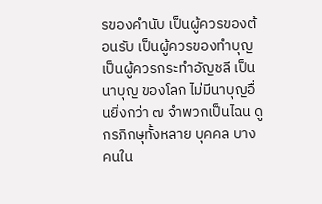รของคำนับ เป็นผู้ควรของต้อนรับ เป็นผู้ควรของทำบุญ เป็นผู้ควรกระทำอัญชลี เป็นนาบุญ ของโลก ไม่มีนาบุญอื่นยิ่งกว่า ๗ จำพวกเป็นไฉน ดูกรภิกษุทั้งหลาย บุคคล บางคนใน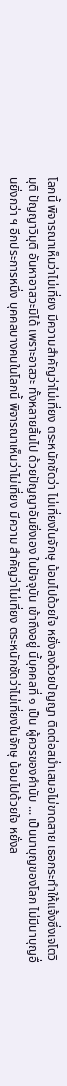โลกนี้ พิจารณาเห็นว่าไม่เที่ยง มีความสำคัญว่าไม่เที่ยง ตระหนักชัดว่า ไม่เที่ยงในจักษุ น้อมไปด้วยใจ หยั่งลงด้วยปัญญา ติดต่อสม่ำเสมอไม่ขาดสาย เธอกระทำให้แจ้งซึ่งเจโตวิมุติ ปัญญาวิมุติ อันหาอาสวะมิได้ เพราะอาสวะ ทั้งหลายสิ้นไป ด้วยปัญญาอันยิ่งเอง ในปัจจุบัน เข้าถึงอยู่ นี้บุคคลที่ ๑ เป็น ผู้ควรของคำนับ ... เป็นนาบุญของโลก ไม่มีนาบุญอื่นยิ่งกว่า ฯ อีกประการหนึ่ง บุคคลบางคนในโลกนี้ พิจารณาเห็นว่าไม่เที่ยง มีความ สำคัญว่าไม่เที่ยง ตระหนักชัดว่าไม่เที่ยงในจักษุ น้อมไปด้วยใจ หยั่งล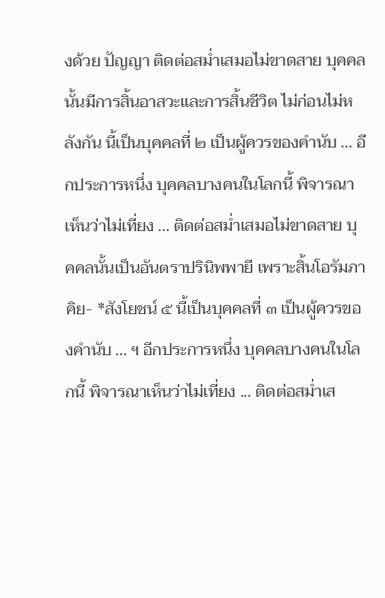งด้วย ปัญญา ติดต่อสม่ำเสมอไม่ขาดสาย บุคคลนั้นมีการสิ้นอาสวะและการสิ้นชีวิต ไม่ก่อนไม่หลังกัน นี้เป็นบุคคลที่ ๒ เป็นผู้ควรของคำนับ ... อีกประการหนึ่ง บุคคลบางคนในโลกนี้ พิจารณาเห็นว่าไม่เที่ยง ... ติดต่อสม่ำเสมอไม่ขาดสาย บุคคลนั้นเป็นอันตราปรินิพพายี เพราะสิ้นโอรัมภาคิย- *สังโยชน์ ๕ นี้เป็นบุคคลที่ ๓ เป็นผู้ควรของคำนับ ... ฯ อีกประการหนึ่ง บุคคลบางคนในโลกนี้ พิจารณาเห็นว่าไม่เที่ยง ... ติดต่อสม่ำเส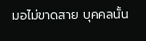มอไม่ขาดสาย บุคคลนั้น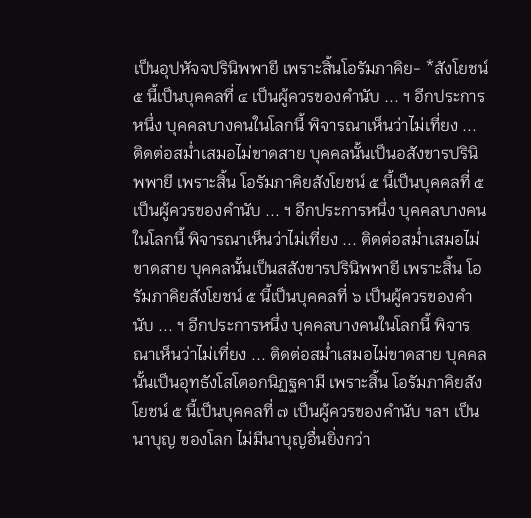เป็นอุปหัจจปรินิพพายี เพราะสิ้นโอรัมภาคิย- *สังโยชน์ ๕ นี้เป็นบุคคลที่ ๔ เป็นผู้ควรของคำนับ ... ฯ อีกประการหนึ่ง บุคคลบางคนในโลกนี้ พิจารณาเห็นว่าไม่เที่ยง ... ติดต่อสม่ำเสมอไม่ขาดสาย บุคคลนั้นเป็นอสังขารปรินิพพายี เพราะสิ้น โอรัมภาคิยสังโยชน์ ๕ นี้เป็นบุคคลที่ ๕ เป็นผู้ควรของคำนับ ... ฯ อีกประการหนึ่ง บุคคลบางคนในโลกนี้ พิจารณาเห็นว่าไม่เที่ยง ... ติดต่อสม่ำเสมอไม่ขาดสาย บุคคลนั้นเป็นสสังขารปรินิพพายี เพราะสิ้น โอรัมภาคิยสังโยชน์ ๕ นี้เป็นบุคคลที่ ๖ เป็นผู้ควรของคำนับ ... ฯ อีกประการหนึ่ง บุคคลบางคนในโลกนี้ พิจารณาเห็นว่าไม่เที่ยง ... ติดต่อสม่ำเสมอไม่ขาดสาย บุคคลนั้นเป็นอุทธังโสโตอกนิฏฐคามี เพราะสิ้น โอรัมภาคิยสังโยชน์ ๕ นี้เป็นบุคคลที่ ๗ เป็นผู้ควรของคำนับ ฯลฯ เป็นนาบุญ ของโลก ไม่มีนาบุญอื่นยิ่งกว่า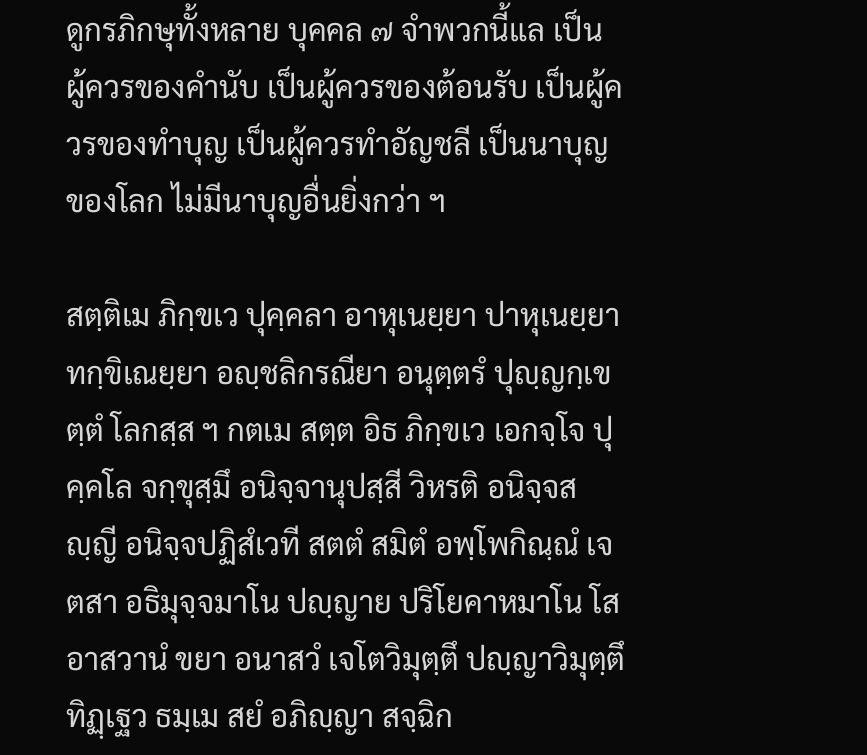ดูกรภิกษุทั้งหลาย บุคคล ๗ จำพวกนี้แล เป็น ผู้ควรของคำนับ เป็นผู้ควรของต้อนรับ เป็นผู้ควรของทำบุญ เป็นผู้ควรทำอัญชลี เป็นนาบุญของโลก ไม่มีนาบุญอื่นยิ่งกว่า ฯ

สตฺติเม ภิกฺขเว ปุคฺคลา อาหุเนยฺยา ปาหุเนยฺยา ทกฺขิเณยฺยา อญฺชลิกรณียา อนุตฺตรํ ปุญฺญกฺเขตฺตํ โลกสฺส ฯ กตเม สตฺต อิธ ภิกฺขเว เอกจฺโจ ปุคฺคโล จกฺขุสฺมึ อนิจฺจานุปสฺสี วิหรติ อนิจฺจสญฺญี อนิจฺจปฏิสํเวที สตตํ สมิตํ อพฺโพกิณฺณํ เจตสา อธิมุจฺจมาโน ปญฺญาย ปริโยคาหมาโน โส อาสวานํ ขยา อนาสวํ เจโตวิมุตฺตึ ปญฺญาวิมุตฺตึ ทิฏฺเฐว ธมฺเม สยํ อภิญฺญา สจฺฉิก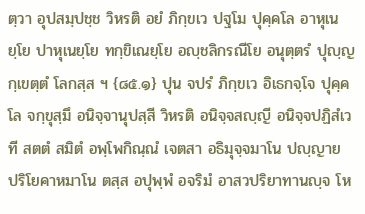ตฺวา อุปสมฺปชฺช วิหรติ อยํ ภิกฺขเว ปฐโม ปุคฺคโล อาหุเนยฺโย ปาหุเนยฺโย ทกฺขิเณยฺโย อญฺชลิกรณีโย อนุตฺตรํ ปุญฺญกฺเขตฺตํ โลกสฺส ฯ {๘๕.๑} ปุน จปรํ ภิกฺขเว อิเธกจฺโจ ปุคฺคโล จกฺขุสฺมึ อนิจฺจานุปสฺสี วิหรติ อนิจฺจสญฺญี อนิจฺจปฏิสํเวที สตตํ สมิตํ อพฺโพกิณฺณํ เจตสา อธิมุจฺจมาโน ปญฺญาย ปริโยคาหมาโน ตสฺส อปุพฺพํ อจริมํ อาสวปริยาทานญฺจ โห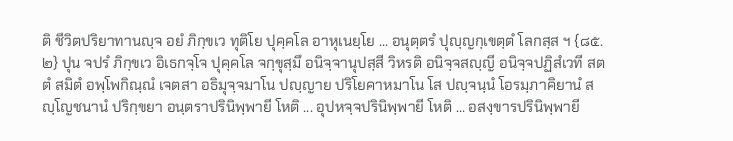ติ ชีวิตปริยาทานญฺจ อยํ ภิกฺขเว ทุติโย ปุคฺคโล อาหุเนยฺโย ... อนุตฺตรํ ปุญฺญกฺเขตฺตํ โลกสฺส ฯ {๘๕.๒} ปุน จปรํ ภิกฺขเว อิเธกจฺโจ ปุคฺคโล จกฺขุสฺมึ อนิจฺจานุปสฺสี วิหรติ อนิจฺจสญฺญี อนิจฺจปฏิสํเวที สตตํ สมิตํ อพฺโพกิณฺณํ เจตสา อธิมุจฺจมาโน ปญฺญาย ปริโยคาหมาโน โส ปญฺจนฺนํ โอรมฺภาคิยานํ สญฺโญชนานํ ปริกฺขยา อนฺตราปรินิพฺพายี โหติ ... อุปหจฺจปรินิพฺพายี โหติ ... อสงฺขารปรินิพฺพายี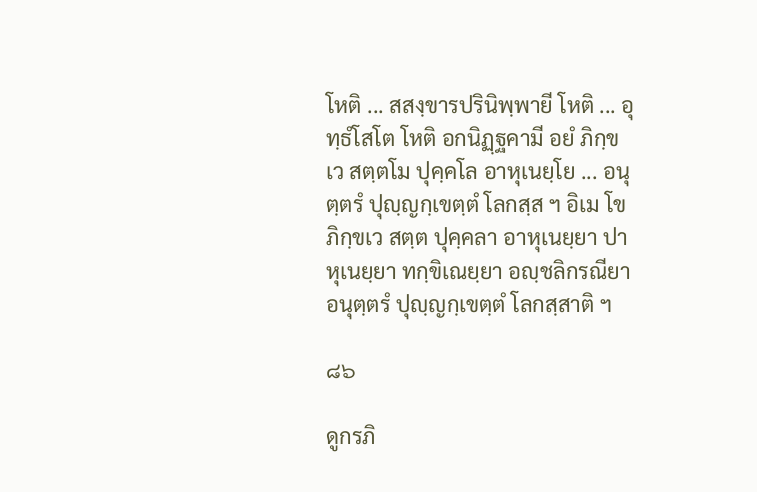โหติ ... สสงฺขารปรินิพฺพายี โหติ ... อุทฺธํโสโต โหติ อกนิฏฺฐคามี อยํ ภิกฺขเว สตฺตโม ปุคฺคโล อาหุเนยฺโย ... อนุตฺตรํ ปุญฺญกฺเขตฺตํ โลกสฺส ฯ อิเม โข ภิกฺขเว สตฺต ปุคฺคลา อาหุเนยฺยา ปาหุเนยฺยา ทกฺขิเณยฺยา อญฺชลิกรณียา อนุตฺตรํ ปุญฺญกฺเขตฺตํ โลกสฺสาติ ฯ

๘๖

ดูกรภิ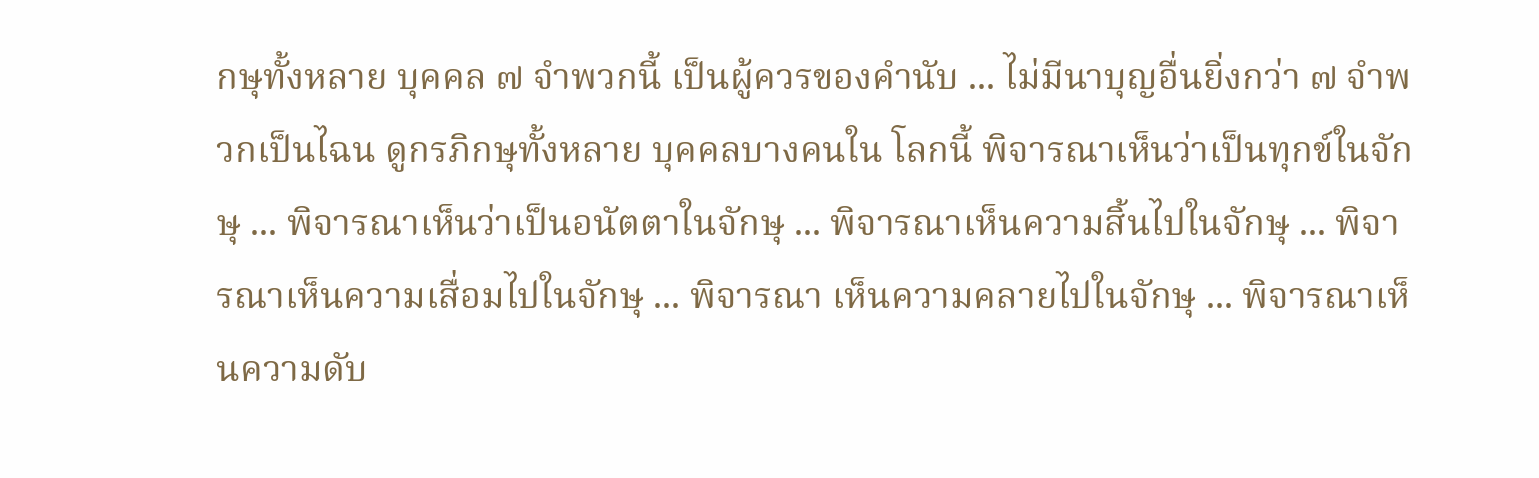กษุทั้งหลาย บุคคล ๗ จำพวกนี้ เป็นผู้ควรของคำนับ ... ไม่มีนาบุญอื่นยิ่งกว่า ๗ จำพวกเป็นไฉน ดูกรภิกษุทั้งหลาย บุคคลบางคนใน โลกนี้ พิจารณาเห็นว่าเป็นทุกข์ในจักษุ ... พิจารณาเห็นว่าเป็นอนัตตาในจักษุ ... พิจารณาเห็นความสิ้นไปในจักษุ ... พิจารณาเห็นความเสื่อมไปในจักษุ ... พิจารณา เห็นความคลายไปในจักษุ ... พิจารณาเห็นความดับ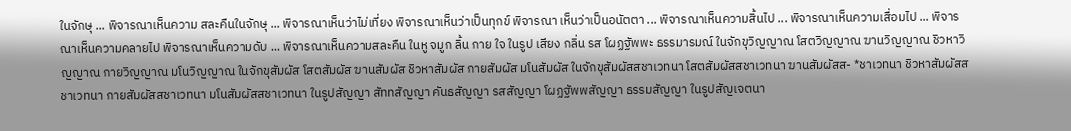ในจักษุ ... พิจารณาเห็นความ สละคืนในจักษุ ... พิจารณาเห็นว่าไม่เที่ยง พิจารณาเห็นว่าเป็นทุกข์ พิจารณา เห็นว่าเป็นอนัตตา ... พิจารณาเห็นความสิ้นไป ... พิจารณาเห็นความเสื่อมไป ... พิจารณาเห็นความคลายไป พิจารณาเห็นความดับ ... พิจารณาเห็นความสละคืน ในหู จมูก ลิ้น กาย ใจ ในรูป เสียง กลิ่น รส โผฏฐัพพะ ธรรมารมณ์ ในจักขุวิญญาณ โสตวิญญาณ ฆานวิญญาณ ชิวหาวิญญาณ กายวิญญาณ มโนวิญญาณ ในจักขุสัมผัส โสตสัมผัส ฆานสัมผัส ชิวหาสัมผัส กายสัมผัส มโนสัมผัส ในจักขุสัมผัสสชาเวทนา โสตสัมผัสสชาเวทนา ฆานสัมผัสส- *ชาเวทนา ชิวหาสัมผัสสชาเวทนา กายสัมผัสสชาเวทนา มโนสัมผัสสชาเวทนา ในรูปสัญญา สัททสัญญา คันธสัญญา รสสัญญา โผฏฐัพพสัญญา ธรรมสัญญา ในรูปสัญเจตนา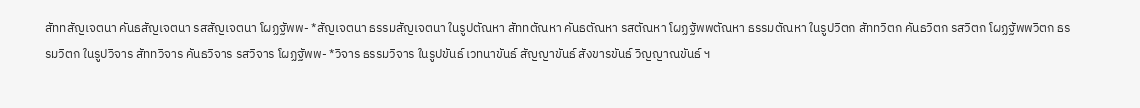สัททสัญเจตนา คันธสัญเจตนา รสสัญเจตนา โผฏฐัพพ- *สัญเจตนา ธรรมสัญเจตนา ในรูปตัณหา สัททตัณหา คันธตัณหา รสตัณหา โผฏฐัพพตัณหา ธรรมตัณหา ในรูปวิตก สัททวิตก คันธวิตก รสวิตก โผฏฐัพพวิตก ธรรมวิตก ในรูปวิจาร สัททวิจาร คันธวิจาร รสวิจาร โผฏฐัพพ- *วิจาร ธรรมวิจาร ในรูปขันธ์ เวทนาขันธ์ สัญญาขันธ์ สังขารขันธ์ วิญญาณขันธ์ ฯ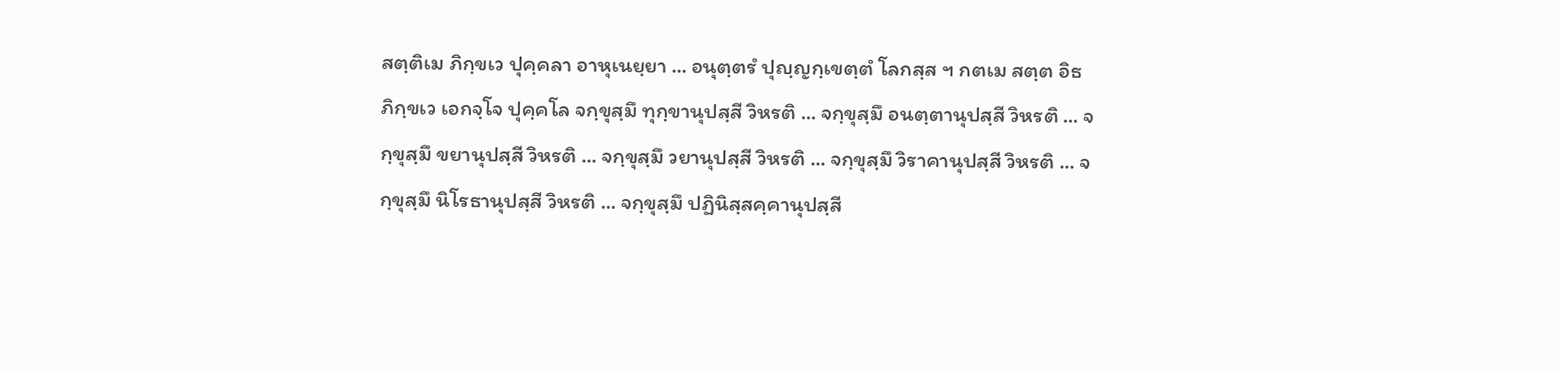สตฺติเม ภิกฺขเว ปุคฺคลา อาหุเนยฺยา ... อนุตฺตรํ ปุญฺญกฺเขตฺตํ โลกสฺส ฯ กตเม สตฺต อิธ ภิกฺขเว เอกจฺโจ ปุคฺคโล จกฺขุสฺมึ ทุกฺขานุปสฺสี วิหรติ ... จกฺขุสฺมึ อนตฺตานุปสฺสี วิหรติ ... จกฺขุสฺมึ ขยานุปสฺสี วิหรติ ... จกฺขุสฺมึ วยานุปสฺสี วิหรติ ... จกฺขุสฺมึ วิราคานุปสฺสี วิหรติ ... จกฺขุสฺมึ นิโรธานุปสฺสี วิหรติ ... จกฺขุสฺมึ ปฏินิสฺสคฺคานุปสฺสี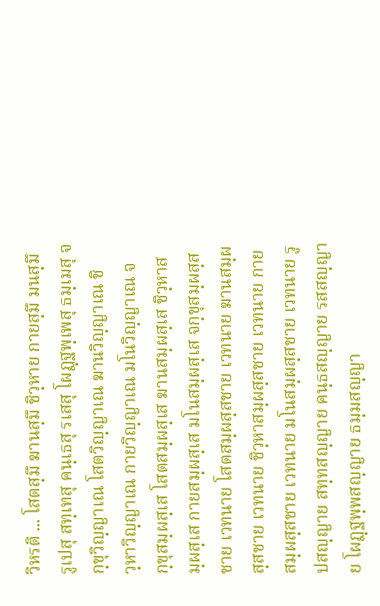วิหรติ ... โสตสฺมึ ฆานสฺมึ ชิวฺหาย กายสฺมึ มนสฺมึ รูเปสุ สทฺเทสุ คนฺเธสุ รเสสุ โผฏฺฐพฺเพสุ ธมฺเมสุ จกฺขุวิญฺญาเณ โสตวิญฺญาเณ ฆานวิญฺญาเณ ชิวฺหาวิญฺญาเณ กายวิญฺญาเณ มโนวิญฺญาเณ จกฺขุสมฺผสฺเส โสตสมฺผสฺเส ฆานสมฺผสฺเส ชิวฺหาสมฺผสฺเส กายสมฺผสฺเส มโนสมฺผสฺเส จกฺขุสมฺผสฺสชาย เวทนาย โสตสมฺผสฺสชาย เวทนาย ฆานสมฺผสฺสชาย เวทนาย ชิวฺหาสมฺผสฺสชาย เวทนาย กายสมฺผสฺสชาย เวทนาย มโนสมฺผสฺสชาย เวทนาย รูปสญฺญาย สทฺทสญฺญาย คนฺธสญฺญาย รสสญฺญาย โผฏฺฐพฺพสญฺญาย ธมฺมสญฺญา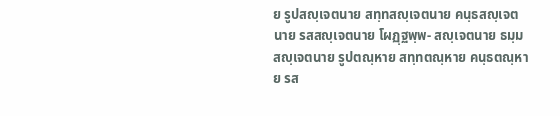ย รูปสญฺเจตนาย สทฺทสญฺเจตนาย คนฺธสญฺเจตนาย รสสญฺเจตนาย โผฏฺฐพฺพ- สญฺเจตนาย ธมฺมสญฺเจตนาย รูปตณฺหาย สทฺทตณฺหาย คนฺธตณฺหาย รส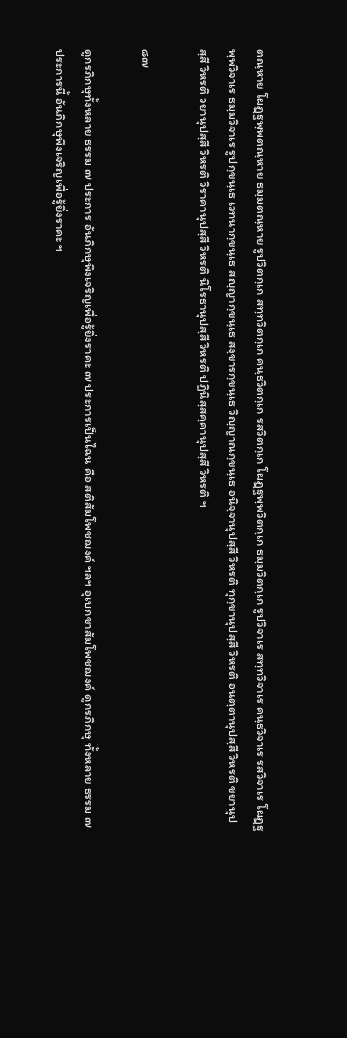ตณฺหาย โผฏฺฐพฺพตณฺหาย ธมฺมตณฺหาย รูปวิตกฺเก สทฺทวิตกฺเก คนฺธวิตกฺเก รสวิตกฺเก โผฏฺฐพฺพวิตกฺเก ธมฺมวิตกฺเก รูปวิจาเร สทฺทวิจาเร คนฺธวิจาเร รสวิจาเร โผฏฺฐพฺพวิจาเร ธมฺมวิจาเร รูปกฺขนฺเธ เวทนากฺขนฺเธ สญฺญากฺขนฺเธ สงฺขารกฺขนฺเธ วิญฺญาณกฺขนฺเธ อนิจฺจานุปสฺสี วิหรติ ทุกฺขานุปสฺสี วิหรติ อนตฺตานุปสฺสี วิหรติ ขยานุปสฺสี วิหรติ วยานุปสฺสี วิหรติ วิราคานุปสฺสี วิหรติ นิโรธานุปสฺสี วิหรติ ปฏินิสฺสคฺคานุปสฺสี วิหรติ ฯ

๘๗

ดูกรภิกษุทั้งหลาย ธรรม ๗ ประการ อันภิกษุพึงเจริญเพื่อรู้ยิ่งราคะ ๗ ประการเป็นไฉน คือ สติสัมโพชฌงค์ ฯลฯ อุเบกขาสัมโพชฌงค์ ดูกรภิกษุ ทั้งหลาย ธรรม ๗ ประการนี้ อันภิกษุพึงเจริญเพื่อรู้ยิ่งราคะ ฯ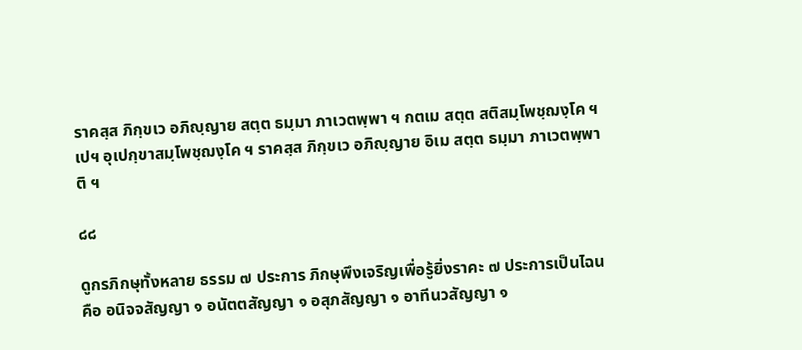ราคสฺส ภิกฺขเว อภิญฺญาย สตฺต ธมฺมา ภาเวตพฺพา ฯ กตเม สตฺต สติสมฺโพชฺฌงฺโค ฯเปฯ อุเปกฺขาสมฺโพชฺฌงฺโค ฯ ราคสฺส ภิกฺขเว อภิญฺญาย อิเม สตฺต ธมฺมา ภาเวตพฺพาติ ฯ

๘๘

ดูกรภิกษุทั้งหลาย ธรรม ๗ ประการ ภิกษุพึงเจริญเพื่อรู้ยิ่งราคะ ๗ ประการเป็นไฉน คือ อนิจจสัญญา ๑ อนัตตสัญญา ๑ อสุภสัญญา ๑ อาทีนวสัญญา ๑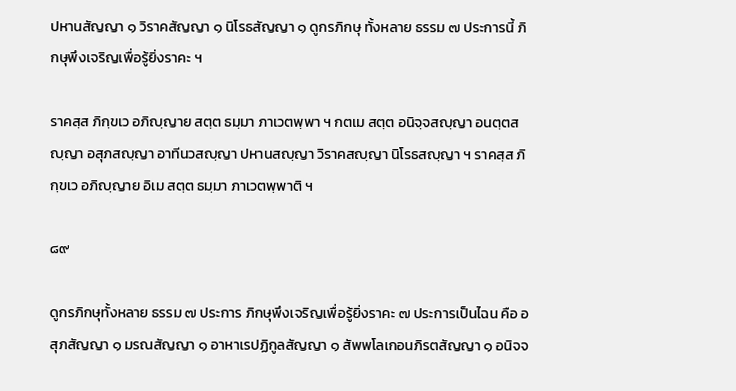ปหานสัญญา ๑ วิราคสัญญา ๑ นิโรธสัญญา ๑ ดูกรภิกษุ ทั้งหลาย ธรรม ๗ ประการนี้ ภิกษุพึงเจริญเพื่อรู้ยิ่งราคะ ฯ

ราคสฺส ภิกฺขเว อภิญฺญาย สตฺต ธมฺมา ภาเวตพฺพา ฯ กตเม สตฺต อนิจฺจสญฺญา อนตฺตสญฺญา อสุภสญฺญา อาทีนวสญฺญา ปหานสญฺญา วิราคสญฺญา นิโรธสญฺญา ฯ ราคสฺส ภิกฺขเว อภิญฺญาย อิเม สตฺต ธมฺมา ภาเวตพฺพาติ ฯ

๘๙

ดูกรภิกษุทั้งหลาย ธรรม ๗ ประการ ภิกษุพึงเจริญเพื่อรู้ยิ่งราคะ ๗ ประการเป็นไฉน คือ อสุภสัญญา ๑ มรณสัญญา ๑ อาหาเรปฏิกูลสัญญา ๑ สัพพโลเกอนภิรตสัญญา ๑ อนิจจ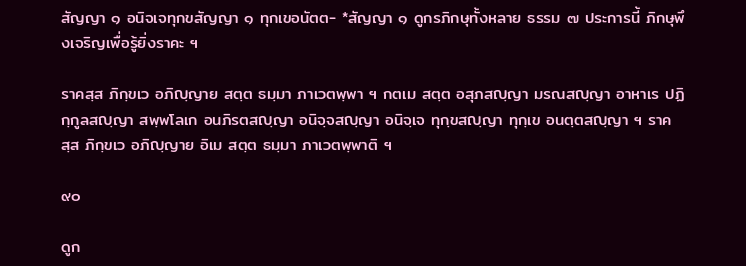สัญญา ๑ อนิจเจทุกขสัญญา ๑ ทุกเขอนัตต- *สัญญา ๑ ดูกรภิกษุทั้งหลาย ธรรม ๗ ประการนี้ ภิกษุพึงเจริญเพื่อรู้ยิ่งราคะ ฯ

ราคสฺส ภิกฺขเว อภิญฺญาย สตฺต ธมฺมา ภาเวตพฺพา ฯ กตเม สตฺต อสุภสญฺญา มรณสญฺญา อาหาเร ปฏิกฺกูลสญฺญา สพฺพโลเก อนภิรตสญฺญา อนิจฺจสญฺญา อนิจฺเจ ทุกฺขสญฺญา ทุกฺเข อนตฺตสญฺญา ฯ ราคสฺส ภิกฺขเว อภิญฺญาย อิเม สตฺต ธมฺมา ภาเวตพฺพาติ ฯ

๙๐

ดูก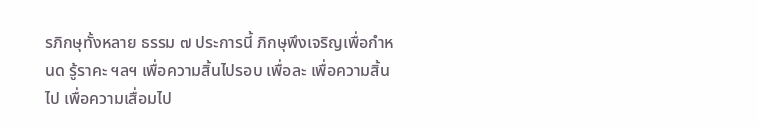รภิกษุทั้งหลาย ธรรม ๗ ประการนี้ ภิกษุพึงเจริญเพื่อกำหนด รู้ราคะ ฯลฯ เพื่อความสิ้นไปรอบ เพื่อละ เพื่อความสิ้นไป เพื่อความเสื่อมไป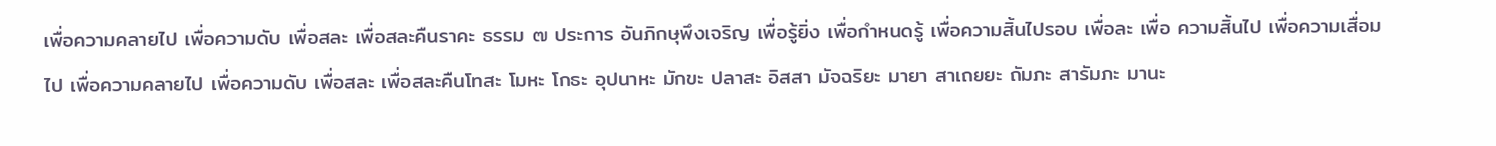เพื่อความคลายไป เพื่อความดับ เพื่อสละ เพื่อสละคืนราคะ ธรรม ๗ ประการ อันภิกษุพึงเจริญ เพื่อรู้ยิ่ง เพื่อกำหนดรู้ เพื่อความสิ้นไปรอบ เพื่อละ เพื่อ ความสิ้นไป เพื่อความเสื่อมไป เพื่อความคลายไป เพื่อความดับ เพื่อสละ เพื่อสละคืนโทสะ โมหะ โกธะ อุปนาหะ มักขะ ปลาสะ อิสสา มัจฉริยะ มายา สาเถยยะ ถัมภะ สารัมภะ มานะ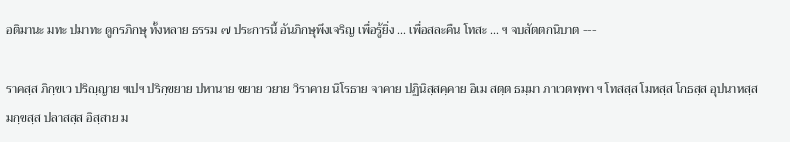อติมานะ มทะ ปมาทะ ดูกรภิกษุ ทั้งหลาย ธรรม ๗ ประการนี้ อันภิกษุพึงเจริญ เพื่อรู้ยิ่ง ... เพื่อสละคืน โทสะ ... ฯ จบสัตตกนิบาต ---

ราคสฺส ภิกฺขเว ปริญฺญาย ฯเปฯ ปริกฺขยาย ปหานาย ขยาย วยาย วิราคาย นิโรธาย จาคาย ปฏินิสฺสคฺคาย อิเม สตฺต ธมฺมา ภาเวตพฺพา ฯ โทสสฺส โมหสฺส โกธสฺส อุปนาหสฺส มกฺขสฺส ปลาสสฺส อิสฺสาย ม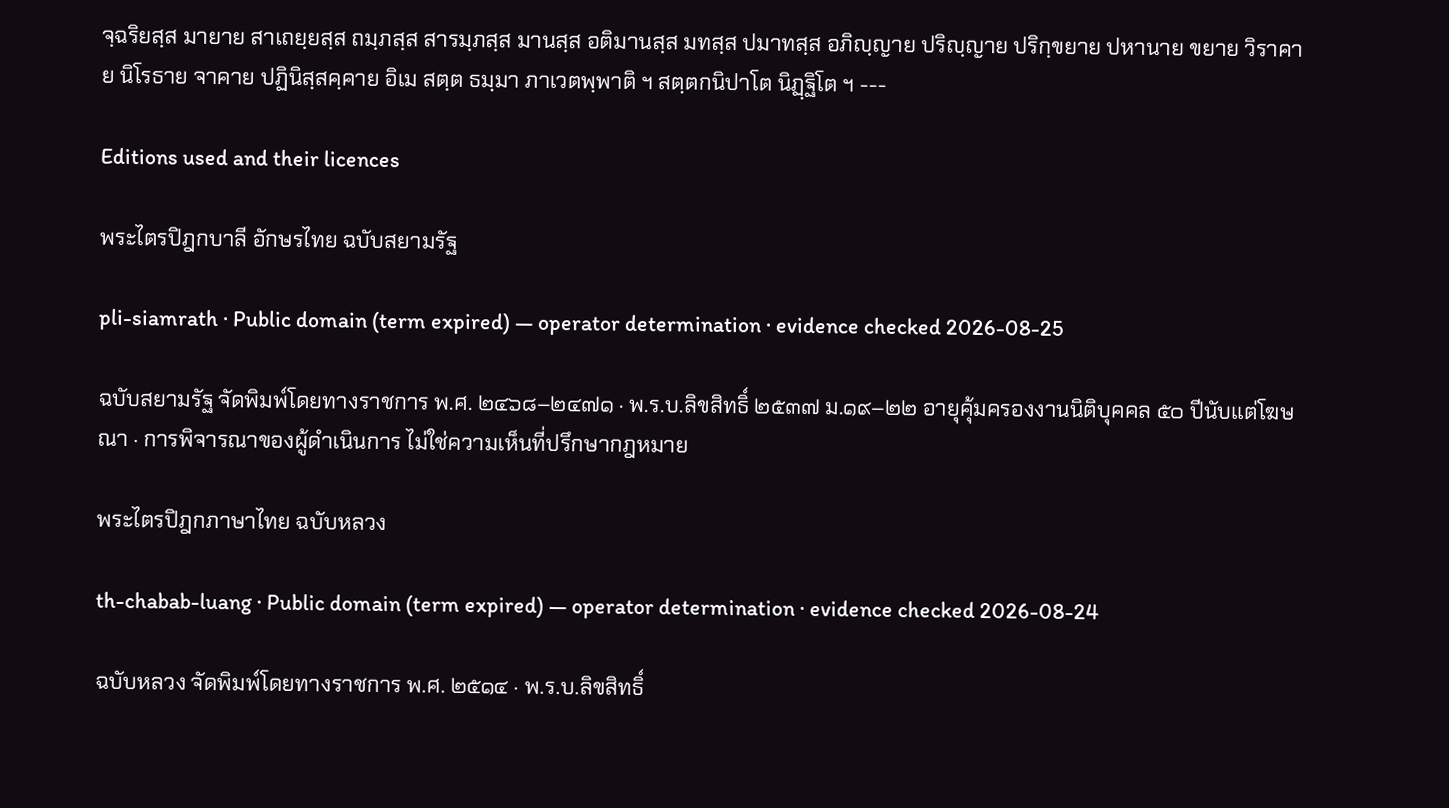จฺฉริยสฺส มายาย สาเถยฺยสฺส ถมฺภสฺส สารมฺภสฺส มานสฺส อติมานสฺส มทสฺส ปมาทสฺส อภิญฺญาย ปริญฺญาย ปริกฺขยาย ปหานาย ขยาย วิราคาย นิโรธาย จาคาย ปฏินิสฺสคฺคาย อิเม สตฺต ธมฺมา ภาเวตพฺพาติ ฯ สตฺตกนิปาโต นิฏฺฐิโต ฯ ---

Editions used and their licences

พระไตรปิฎกบาลี อักษรไทย ฉบับสยามรัฐ

pli-siamrath · Public domain (term expired) — operator determination · evidence checked 2026-08-25

ฉบับสยามรัฐ จัดพิมพ์โดยทางราชการ พ.ศ. ๒๔๖๘–๒๔๗๑ · พ.ร.บ.ลิขสิทธิ์ ๒๕๓๗ ม.๑๙–๒๒ อายุคุ้มครองงานนิติบุคคล ๕๐ ปีนับแต่โฆษณา · การพิจารณาของผู้ดำเนินการ ไม่ใช่ความเห็นที่ปรึกษากฎหมาย

พระไตรปิฎกภาษาไทย ฉบับหลวง

th-chabab-luang · Public domain (term expired) — operator determination · evidence checked 2026-08-24

ฉบับหลวง จัดพิมพ์โดยทางราชการ พ.ศ. ๒๕๑๔ · พ.ร.บ.ลิขสิทธิ์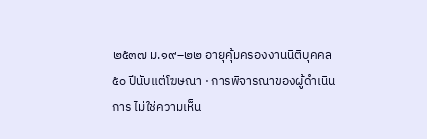๒๕๓๗ ม.๑๙–๒๒ อายุคุ้มครองงานนิติบุคคล ๕๐ ปีนับแต่โฆษณา · การพิจารณาของผู้ดำเนินการ ไม่ใช่ความเห็น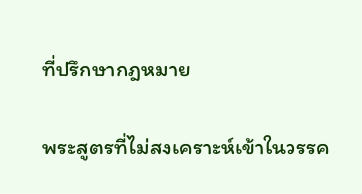ที่ปรึกษากฎหมาย

พระสูตรที่ไม่สงเคราะห์เข้าในวรรค